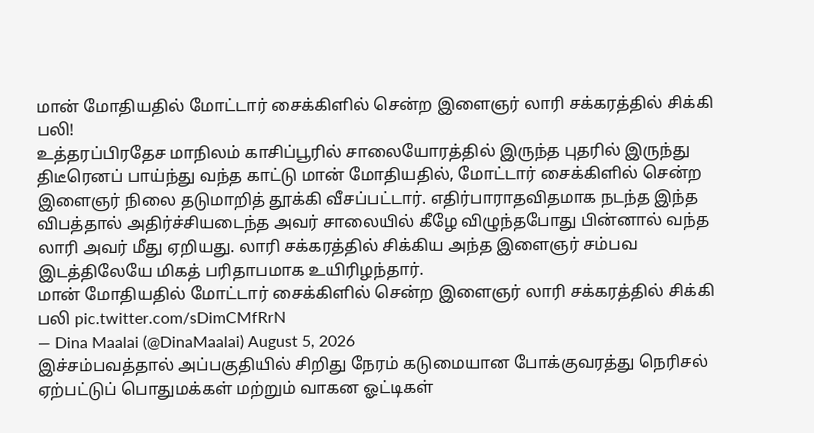மான் மோதியதில் மோட்டார் சைக்கிளில் சென்ற இளைஞர் லாரி சக்கரத்தில் சிக்கி பலி!
உத்தரப்பிரதேச மாநிலம் காசிப்பூரில் சாலையோரத்தில் இருந்த புதரில் இருந்து திடீரெனப் பாய்ந்து வந்த காட்டு மான் மோதியதில், மோட்டார் சைக்கிளில் சென்ற இளைஞர் நிலை தடுமாறித் தூக்கி வீசப்பட்டார். எதிர்பாராதவிதமாக நடந்த இந்த விபத்தால் அதிர்ச்சியடைந்த அவர் சாலையில் கீழே விழுந்தபோது பின்னால் வந்த லாரி அவர் மீது ஏறியது. லாரி சக்கரத்தில் சிக்கிய அந்த இளைஞர் சம்பவ இடத்திலேயே மிகத் பரிதாபமாக உயிரிழந்தார்.
மான் மோதியதில் மோட்டார் சைக்கிளில் சென்ற இளைஞர் லாரி சக்கரத்தில் சிக்கி பலி pic.twitter.com/sDimCMfRrN
— Dina Maalai (@DinaMaalai) August 5, 2026
இச்சம்பவத்தால் அப்பகுதியில் சிறிது நேரம் கடுமையான போக்குவரத்து நெரிசல் ஏற்பட்டுப் பொதுமக்கள் மற்றும் வாகன ஓட்டிகள்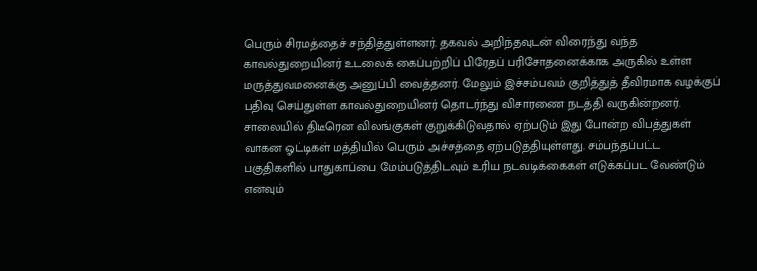பெரும் சிரமத்தைச் சந்தித்துள்ளனர். தகவல் அறிந்தவுடன் விரைந்து வந்த காவல்துறையினர் உடலைக் கைப்பற்றிப் பிரேதப் பரிசோதனைக்காக அருகில் உள்ள மருத்துவமனைக்கு அனுப்பி வைத்தனர். மேலும் இச்சம்பவம் குறித்துத் தீவிரமாக வழக்குப் பதிவு செய்துள்ள காவல்துறையினர் தொடர்ந்து விசாரணை நடத்தி வருகின்றனர்.
சாலையில் திடீரென விலங்குகள் குறுக்கிடுவதால் ஏற்படும் இது போன்ற விபத்துகள் வாகன ஓட்டிகள் மத்தியில் பெரும் அச்சத்தை ஏற்படுத்தியுள்ளது. சம்பந்தப்பட்ட பகுதிகளில் பாதுகாப்பை மேம்படுத்திடவும் உரிய நடவடிக்கைகள் எடுக்கப்பட வேண்டும் எனவும்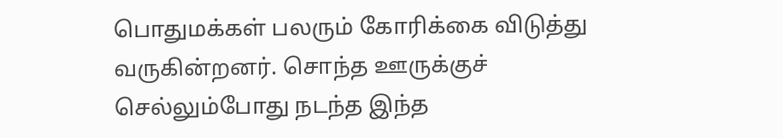பொதுமக்கள் பலரும் கோரிக்கை விடுத்து வருகின்றனர். சொந்த ஊருக்குச் செல்லும்போது நடந்த இந்த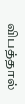விபத்தால்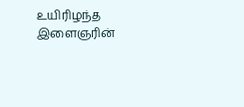உயிரிழந்த இளைஞரின்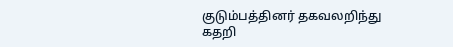குடும்பத்தினர் தகவலறிந்து கதறி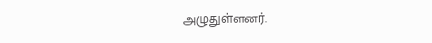அழுதுள்ளனர்.